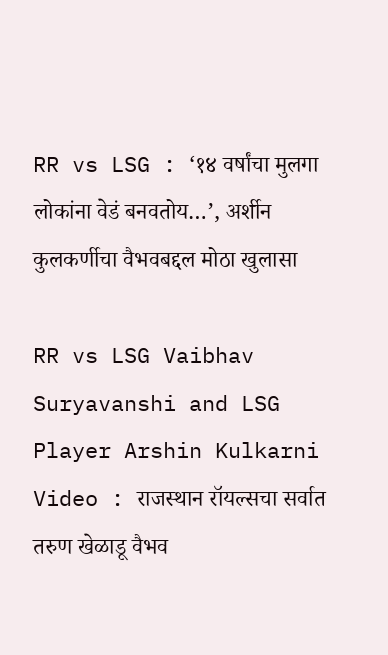RR vs LSG : ‘१४ वर्षांचा मुलगा लोकांना वेडं बनवतोय…’, अर्शीन कुलकर्णीचा वैभवबद्दल मोठा खुलासा

RR vs LSG Vaibhav Suryavanshi and LSG Player Arshin Kulkarni Video : राजस्थान रॉयल्सचा सर्वात तरुण खेळाडू वैभव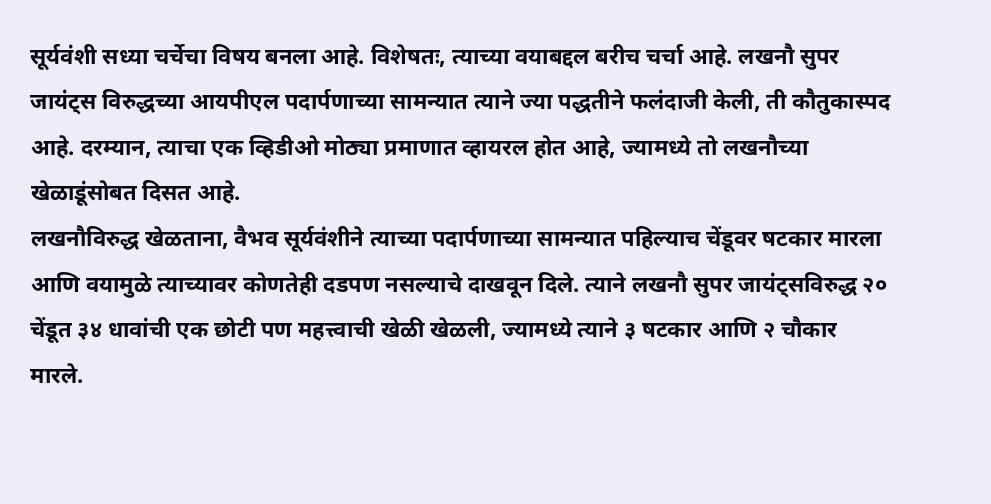सूर्यवंशी सध्या चर्चेचा विषय बनला आहे. विशेषतः, त्याच्या वयाबद्दल बरीच चर्चा आहे. लखनौ सुपर जायंट्स विरुद्धच्या आयपीएल पदार्पणाच्या सामन्यात त्याने ज्या पद्धतीने फलंदाजी केली, ती कौतुकास्पद आहे. दरम्यान, त्याचा एक व्हिडीओ मोठ्या प्रमाणात व्हायरल होत आहे, ज्यामध्ये तो लखनौच्या खेळाडूंसोबत दिसत आहे.
लखनौविरुद्ध खेळताना, वैभव सूर्यवंशीने त्याच्या पदार्पणाच्या सामन्यात पहिल्याच चेंडूवर षटकार मारला आणि वयामुळे त्याच्यावर कोणतेही दडपण नसल्याचे दाखवून दिले. त्याने लखनौ सुपर जायंट्सविरुद्ध २० चेंडूत ३४ धावांची एक छोटी पण महत्त्वाची खेळी खेळली, ज्यामध्ये त्याने ३ षटकार आणि २ चौकार मारले.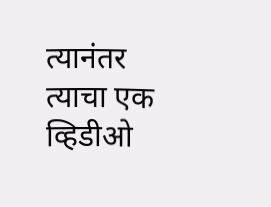त्यानंतर त्याचा एक व्हिडीओ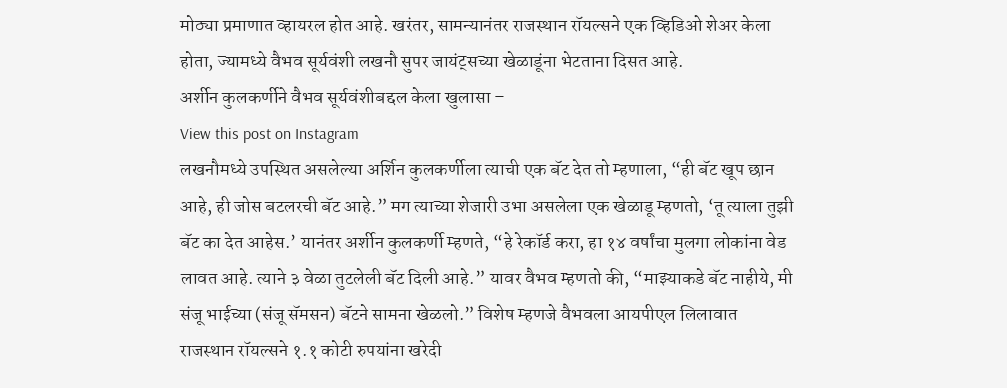मोठ्या प्रमाणात व्हायरल होत आहे. खरंतर, सामन्यानंतर राजस्थान रॉयल्सने एक व्हिडिओ शेअर केला होता, ज्यामध्ये वैभव सूर्यवंशी लखनौ सुपर जायंट्सच्या खेळाडूंना भेटताना दिसत आहे.
अर्शीन कुलकर्णीने वैभव सूर्यवंशीबद्दल केला खुलासा –
View this post on Instagram
लखनौमध्ये उपस्थित असलेल्या अर्शिन कुलकर्णीला त्याची एक बॅट देत तो म्हणाला, “ही बॅट खूप छान आहे, ही जोस बटलरची बॅट आहे.” मग त्याच्या शेजारी उभा असलेला एक खेळाडू म्हणतो, ‘तू त्याला तुझी बॅट का देत आहेस.’ यानंतर अर्शीन कुलकर्णी म्हणते, “हे रेकॉर्ड करा, हा १४ वर्षांचा मुलगा लोकांना वेड लावत आहे. त्याने ३ वेळा तुटलेली बॅट दिली आहे.” यावर वैभव म्हणतो की, “माझ्याकडे बॅट नाहीये, मी संजू भाईच्या (संजू सॅमसन) बॅटने सामना खेळलो.” विशेष म्हणजे वैभवला आयपीएल लिलावात राजस्थान रॉयल्सने १.१ कोटी रुपयांना खरेदी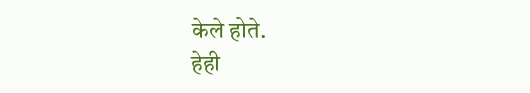केले होते.
हेही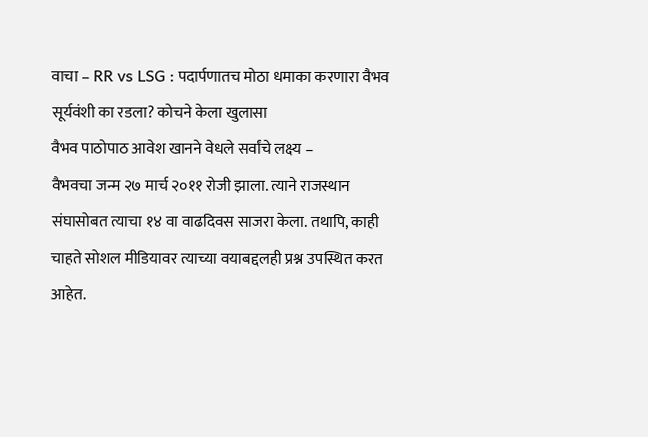वाचा – RR vs LSG : पदार्पणातच मोठा धमाका करणारा वैभव सूर्यवंशी का रडला? कोचने केला खुलासा
वैभव पाठोपाठ आवेश खानने वेधले सर्वांचे लक्ष्य –
वैभवचा जन्म २७ मार्च २०११ रोजी झाला. त्याने राजस्थान संघासोबत त्याचा १४ वा वाढदिवस साजरा केला. तथापि, काही चाहते सोशल मीडियावर त्याच्या वयाबद्दलही प्रश्न उपस्थित करत आहेत.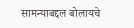सामन्याबद्दल बोलायचे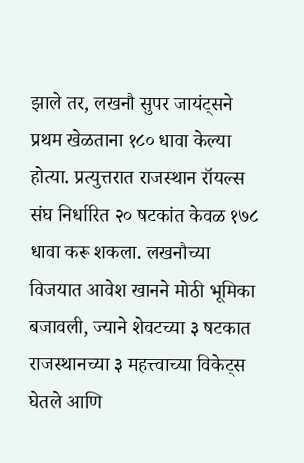झाले तर, लखनौ सुपर जायंट्सने प्रथम खेळताना १८० धावा केल्या होत्या. प्रत्युत्तरात राजस्थान रॉयल्स संघ निर्धारित २० षटकांत केवळ १७८ धावा करू शकला. लखनौच्या विजयात आवेश खानने मोठी भूमिका बजावली, ज्याने शेवटच्या ३ षटकात राजस्थानच्या ३ महत्त्वाच्या विकेट्स घेतले आणि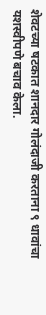शेवटच्या षटकात शानदार गोलंदाजी करताना ९ धावांचा यशस्वीपणे बचाव केला.